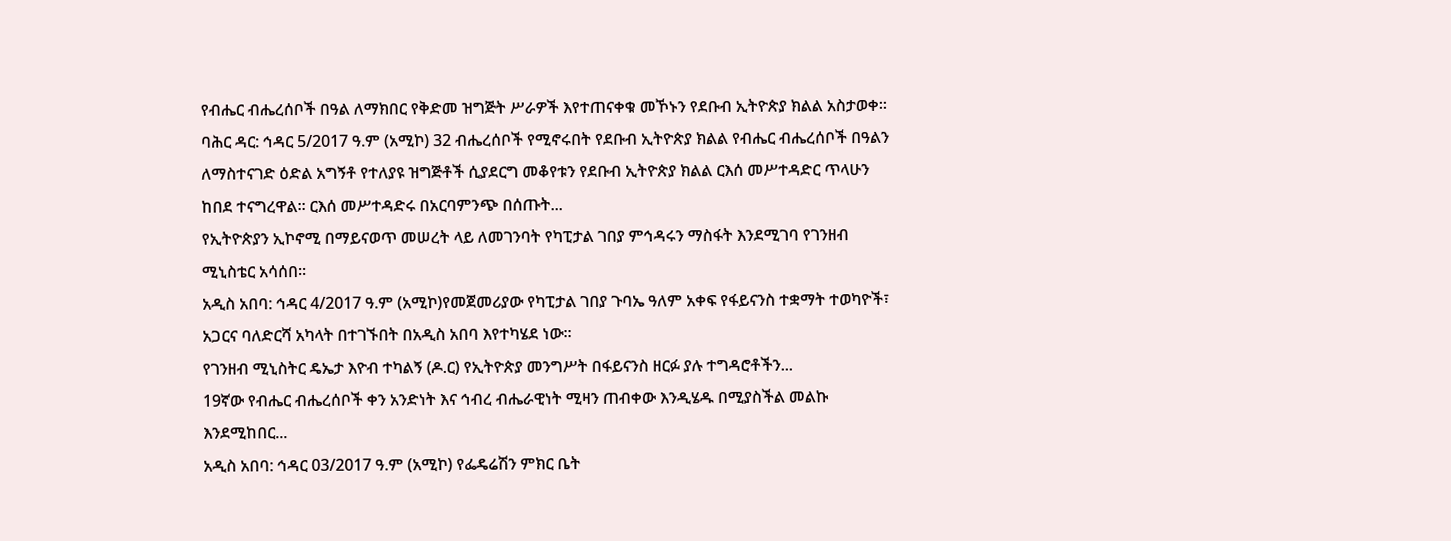የብሔር ብሔረሰቦች በዓል ለማክበር የቅድመ ዝግጅት ሥራዎች እየተጠናቀቁ መኾኑን የደቡብ ኢትዮጵያ ክልል አስታወቀ።
ባሕር ዳር: ኅዳር 5/2017 ዓ.ም (አሚኮ) 32 ብሔረሰቦች የሚኖሩበት የደቡብ ኢትዮጵያ ክልል የብሔር ብሔረሰቦች በዓልን ለማስተናገድ ዕድል አግኝቶ የተለያዩ ዝግጅቶች ሲያደርግ መቆየቱን የደቡብ ኢትዮጵያ ክልል ርእሰ መሥተዳድር ጥላሁን ከበደ ተናግረዋል፡፡ ርእሰ መሥተዳድሩ በአርባምንጭ በሰጡት...
የኢትዮጵያን ኢኮኖሚ በማይናወጥ መሠረት ላይ ለመገንባት የካፒታል ገበያ ምኅዳሩን ማስፋት እንደሚገባ የገንዘብ ሚኒስቴር አሳሰበ።
አዲስ አበባ: ኅዳር 4/2017 ዓ.ም (አሚኮ)የመጀመሪያው የካፒታል ገበያ ጉባኤ ዓለም አቀፍ የፋይናንስ ተቋማት ተወካዮች፣ አጋርና ባለድርሻ አካላት በተገኙበት በአዲስ አበባ እየተካሄደ ነው።
የገንዘብ ሚኒስትር ዴኤታ እዮብ ተካልኝ (ዶ.ር) የኢትዮጵያ መንግሥት በፋይናንስ ዘርፉ ያሉ ተግዳሮቶችን...
19ኛው የብሔር ብሔረሰቦች ቀን አንድነት እና ኅብረ ብሔራዊነት ሚዛን ጠብቀው እንዲሄዱ በሚያስችል መልኩ እንደሚከበር...
አዲስ አበባ: ኅዳር 03/2017 ዓ.ም (አሚኮ) የፌዴሬሽን ምክር ቤት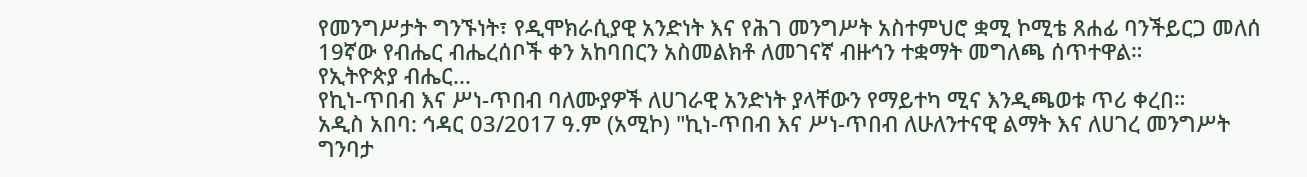የመንግሥታት ግንኙነት፣ የዲሞክራሲያዊ አንድነት እና የሕገ መንግሥት አስተምህሮ ቋሚ ኮሚቴ ጸሐፊ ባንችይርጋ መለሰ 19ኛው የብሔር ብሔረሰቦች ቀን አከባበርን አስመልክቶ ለመገናኛ ብዙኅን ተቋማት መግለጫ ሰጥተዋል።
የኢትዮጵያ ብሔር...
የኪነ-ጥበብ እና ሥነ-ጥበብ ባለሙያዎች ለሀገራዊ አንድነት ያላቸውን የማይተካ ሚና እንዲጫወቱ ጥሪ ቀረበ።
አዲስ አበባ: ኅዳር 03/2017 ዓ.ም (አሚኮ) "ኪነ-ጥበብ እና ሥነ-ጥበብ ለሁለንተናዊ ልማት እና ለሀገረ መንግሥት ግንባታ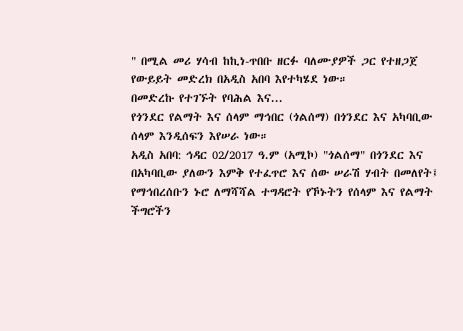" በሚል መሪ ሃሳብ ከኪነ-ጥበቡ ዘርፉ ባለሙያዎች ጋር የተዘጋጀ የውይይት መድረክ በአዲስ አበባ እየተካሄደ ነው።
በመድረኩ የተገኙት የባሕል እና...
የጎንደር የልማት እና ሰላም ማኅበር (ጎልሰማ) በጎንደር እና አካባቢው ሰላም እንዲሰፍን እየሠራ ነው።
አዲስ አበባ: ኅዳር 02/2017 ዓ.ም (አሚኮ) "ጎልሰማ" በጎንደር እና በአካባቢው ያለውን እምቅ የተፈጥሮ እና ሰው ሠራሽ ሃብት በመለየት፤ የማኅበረሰቡን ኑሮ ለማሻሻል ተግዳሮት የኾኑትን የሰላም እና የልማት ችግሮችን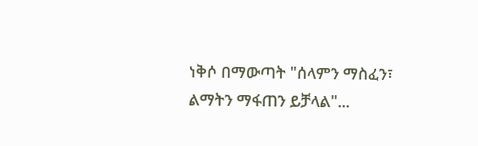ነቅሶ በማውጣት "ሰላምን ማስፈን፣ ልማትን ማፋጠን ይቻላል"...